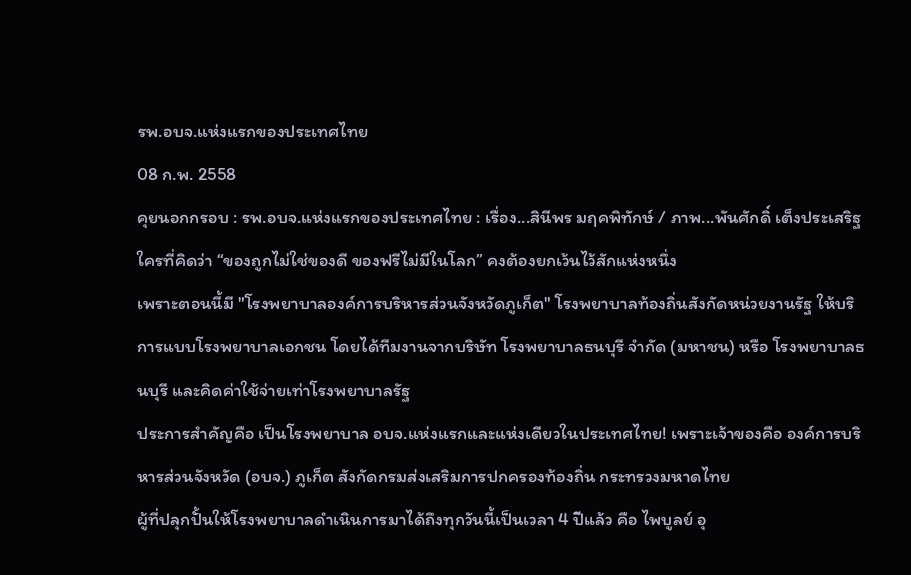รพ.อบจ.แห่งแรกของประเทศไทย
08 ก.พ. 2558
คุยนอกกรอบ : รพ.อบจ.แห่งแรกของประเทศไทย : เรื่อง...สินีพร มฤคพิทักษ์ / ภาพ...พันศักดิ์ เต็งประเสริฐ
ใครที่คิดว่า “ของถูกไม่ใช่ของดี ของฟรีไม่มีในโลก” คงต้องยกเว้นไว้สักแห่งหนึ่ง
เพราะตอนนี้มี "โรงพยาบาลองค์การบริหารส่วนจังหวัดภูเก็ต" โรงพยาบาลท้องถิ่นสังกัดหน่วยงานรัฐ ให้บริการแบบโรงพยาบาลเอกชน โดยได้ทีมงานจากบริษัท โรงพยาบาลธนบุรี จำกัด (มหาชน) หรือ โรงพยาบาลธนบุรี และคิดค่าใช้จ่ายเท่าโรงพยาบาลรัฐ
ประการสำคัญคือ เป็นโรงพยาบาล อบจ.แห่งแรกและแห่งเดียวในประเทศไทย! เพราะเจ้าของคือ องค์การบริหารส่วนจังหวัด (อบจ.) ภูเก็ต สังกัดกรมส่งเสริมการปกครองท้องถิ่น กระทรวงมหาดไทย
ผู้ที่ปลุกปั้นให้โรงพยาบาลดำเนินการมาได้ถึงทุกวันนี้เป็นเวลา 4 ปีแล้ว คือ ไพบูลย์ อุ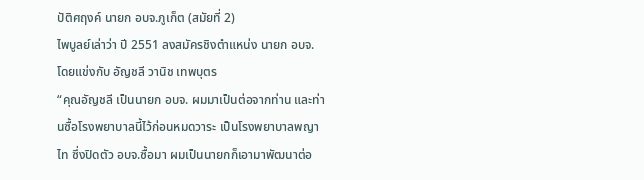ปัติศฤงค์ นายก อบจ.ภูเก็ต (สมัยที่ 2)
ไพบูลย์เล่าว่า ปี 2551 ลงสมัครชิงตำแหน่ง นายก อบจ. โดยแข่งกับ อัญชลี วานิช เทพบุตร
“คุณอัญชลี เป็นนายก อบจ. ผมมาเป็นต่อจากท่าน และท่านซื้อโรงพยาบาลนี้ไว้ก่อนหมดวาระ เป็นโรงพยาบาลพญาไท ซึ่งปิดตัว อบจ.ซื้อมา ผมเป็นนายกก็เอามาพัฒนาต่อ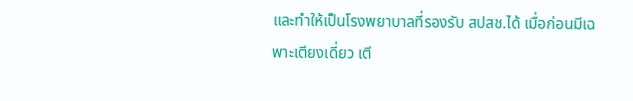และทำให้เป็นโรงพยาบาลที่รองรับ สปสช.ได้ เมื่อก่อนมีเฉพาะเตียงเดี่ยว เตี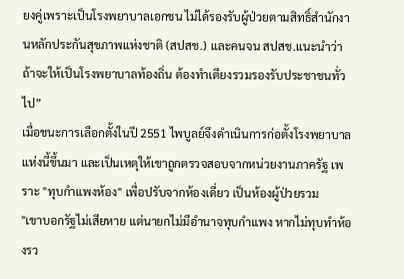ยงคู่เพราะเป็นโรงพยาบาลเอกชน ไม่ได้รองรับผู้ป่วยตามสิทธิ์สำนักงานหลักประกันสุขภาพแห่งชาติ (สปสช.) และคนจน สปสช.แนะนำว่า ถ้าจะให้เป็นโรงพยาบาลท้องถิ่น ต้องทำเตียงรวมรองรับประชาชนทั่วไป”
เมื่อชนะการเลือกตั้งในปี 2551 ไพบูลย์จึงดำเนินการก่อตั้งโรงพยาบาลแห่งนี้ขึ้นมา และเป็นเหตุให้เขาถูกตรวจสอบจากหน่วยงานภาครัฐ เพราะ "ทุบกำแพงห้อง" เพื่อปรับจากห้องเดี่ยว เป็นห้องผู้ป่วยรวม
"เขาบอกรัฐไม่เสียหาย แต่นายกไม่มีอำนาจทุบกำแพง หากไม่ทุบทำห้องรว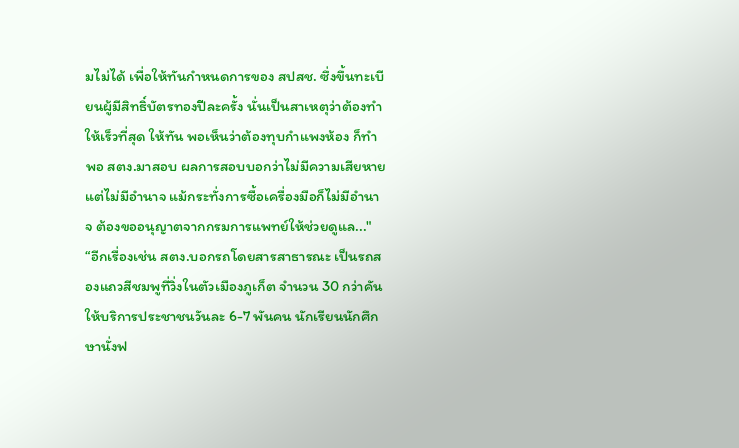มไม่ได้ เพื่อให้ทันกำหนดการของ สปสช. ซึ่งขึ้นทะเบียนผู้มีสิทธิ์บัตรทองปีละครั้ง นั่นเป็นสาเหตุว่าต้องทำให้เร็วที่สุด ให้ทัน พอเห็นว่าต้องทุบกำแพงห้อง ก็ทำ พอ สตง.มาสอบ ผลการสอบบอกว่าไม่มีความเสียหาย แต่ไม่มีอำนาจ แม้กระทั่งการซื้อเครื่องมือก็ไม่มีอำนาจ ต้องขออนุญาตจากกรมการแพทย์ให้ช่วยดูแล..."
“อีกเรื่องเช่น สตง.บอกรถโดยสารสาธารณะ เป็นรถสองแถวสีชมพูที่วิ่งในตัวเมืองภูเก็ต จำนวน 30 กว่าคัน ให้บริการประชาชนวันละ 6-7 พันคน นักเรียนนักศึกษานั่งฟ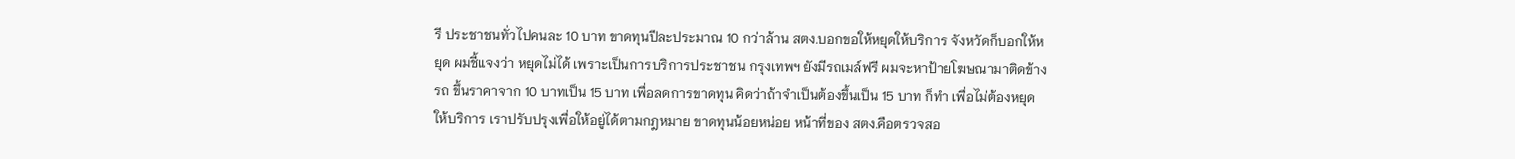รี ประชาชนทั่วไปคนละ 10 บาท ขาดทุนปีละประมาณ 10 กว่าล้าน สตง.บอกขอให้หยุดให้บริการ จังหวัดก็บอกให้หยุด ผมชี้แจงว่า หยุดไม่ได้ เพราะเป็นการบริการประชาชน กรุงเทพฯ ยังมีรถเมล์ฟรี ผมจะหาป้ายโฆษณามาติดข้างรถ ขึ้นราคาจาก 10 บาทเป็น 15 บาท เพื่อลดการขาดทุน คิดว่าถ้าจำเป็นต้องขึ้นเป็น 15 บาท ก็ทำ เพื่อไม่ต้องหยุดให้บริการ เราปรับปรุงเพื่อให้อยู่ได้ตามกฎหมาย ขาดทุนน้อยหน่อย หน้าที่ของ สตง.คือตรวจสอ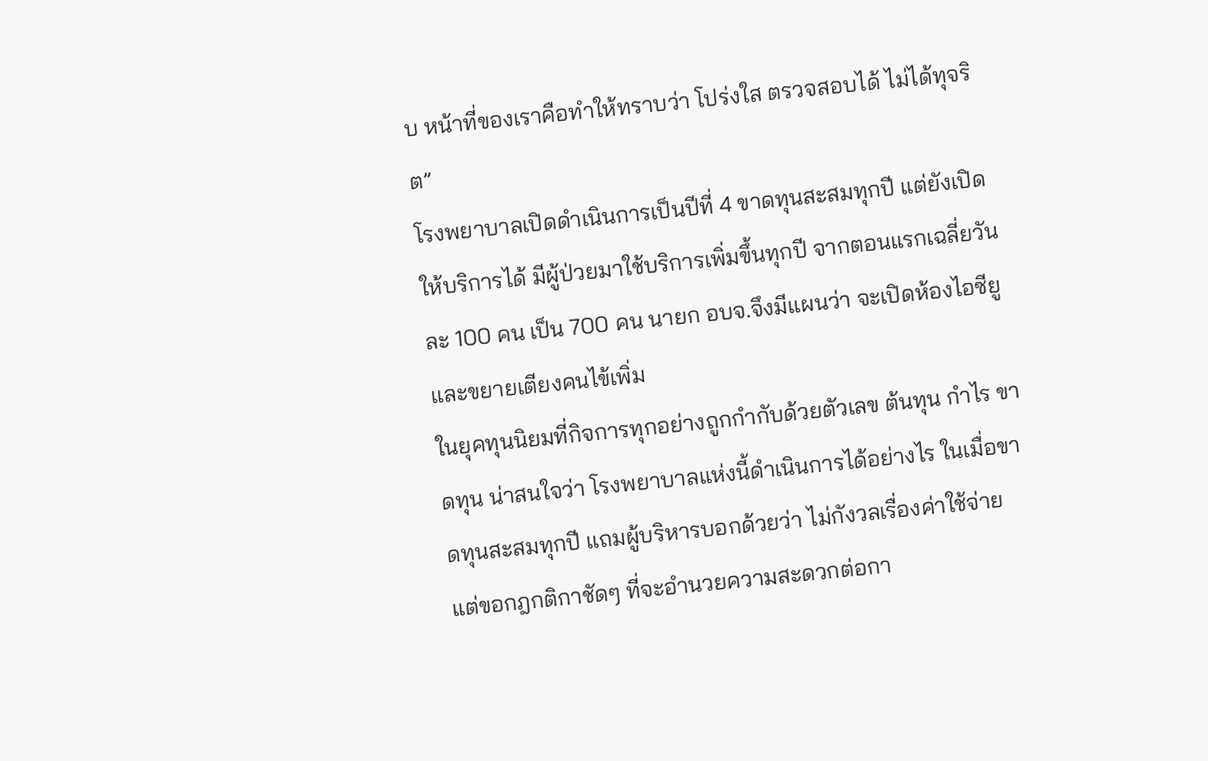บ หน้าที่ของเราคือทำให้ทราบว่า โปร่งใส ตรวจสอบได้ ไม่ได้ทุจริต”
โรงพยาบาลเปิดดำเนินการเป็นปีที่ 4 ขาดทุนสะสมทุกปี แต่ยังเปิดให้บริการได้ มีผู้ป่วยมาใช้บริการเพิ่มขึ้นทุกปี จากตอนแรกเฉลี่ยวันละ 100 คน เป็น 700 คน นายก อบจ.จึงมีแผนว่า จะเปิดห้องไอซียูและขยายเตียงคนไข้เพิ่ม
ในยุคทุนนิยมที่กิจการทุกอย่างถูกกำกับด้วยตัวเลข ต้นทุน กำไร ขาดทุน น่าสนใจว่า โรงพยาบาลแห่งนี้ดำเนินการได้อย่างไร ในเมื่อขาดทุนสะสมทุกปี แถมผู้บริหารบอกด้วยว่า ไม่กังวลเรื่องค่าใช้จ่าย แต่ขอกฎกติกาชัดๆ ที่จะอำนวยความสะดวกต่อกา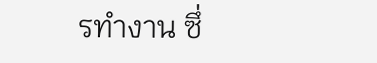รทำงาน ซึ่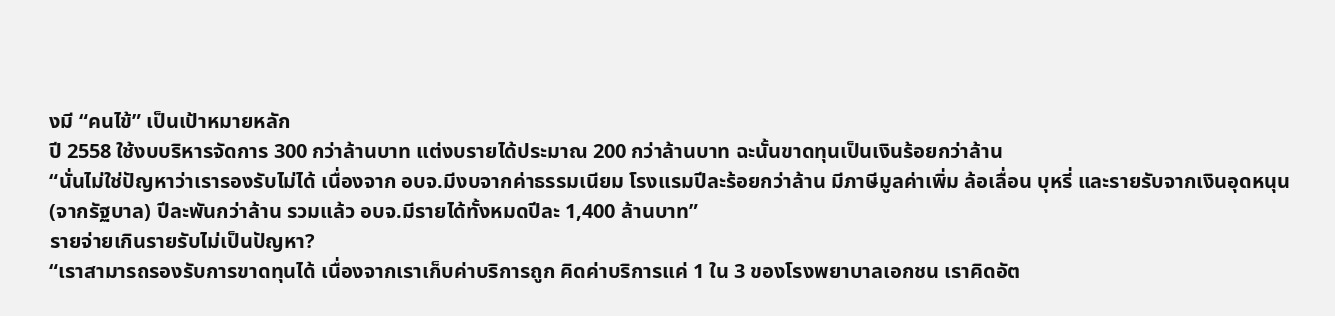งมี “คนไข้” เป็นเป้าหมายหลัก
ปี 2558 ใช้งบบริหารจัดการ 300 กว่าล้านบาท แต่งบรายได้ประมาณ 200 กว่าล้านบาท ฉะนั้นขาดทุนเป็นเงินร้อยกว่าล้าน
“นั่นไม่ใช่ปัญหาว่าเรารองรับไม่ได้ เนื่องจาก อบจ.มีงบจากค่าธรรมเนียม โรงแรมปีละร้อยกว่าล้าน มีภาษีมูลค่าเพิ่ม ล้อเลื่อน บุหรี่ และรายรับจากเงินอุดหนุน (จากรัฐบาล) ปีละพันกว่าล้าน รวมแล้ว อบจ.มีรายได้ทั้งหมดปีละ 1,400 ล้านบาท”
รายจ่ายเกินรายรับไม่เป็นปัญหา?
“เราสามารถรองรับการขาดทุนได้ เนื่องจากเราเก็บค่าบริการถูก คิดค่าบริการแค่ 1 ใน 3 ของโรงพยาบาลเอกชน เราคิดอัต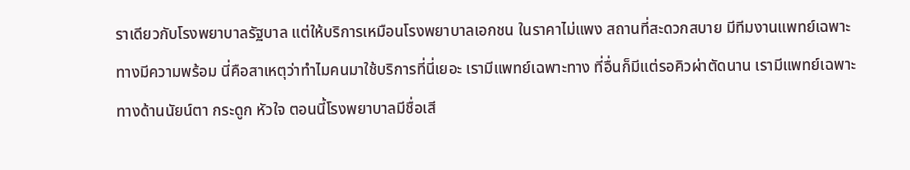ราเดียวกับโรงพยาบาลรัฐบาล แต่ให้บริการเหมือนโรงพยาบาลเอกชน ในราคาไม่แพง สถานที่สะดวกสบาย มีทีมงานแพทย์เฉพาะทางมีความพร้อม นี่คือสาเหตุว่าทำไมคนมาใช้บริการที่นี่เยอะ เรามีแพทย์เฉพาะทาง ที่อื่นก็มีแต่รอคิวผ่าตัดนาน เรามีแพทย์เฉพาะทางด้านนัยน์ตา กระดูก หัวใจ ตอนนี้โรงพยาบาลมีชื่อเสี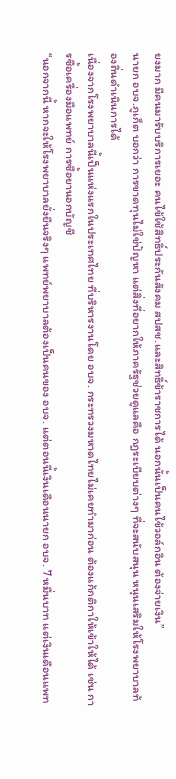ยงมาก มีคนมารับบริการเยอะ คนไข้ใช้สิทธิ์ประกันสังคม สปสช.และสิทธิ์ข้าราชการได้ นอกนั้นเป็นคนไข้วอล์กอิน ต้องจ่ายเงิน”
นายก อบจ.ภูเก็ต บอกว่า การขาดทุนไม่ใช่ปัญหา แต่สิ่งที่อยากให้ภาครัฐช่วยดูแลคือ กฎระเบียบต่างๆ ที่จะสนับสนุน หนุนเสริมให้โรงพยาบาลท้องถิ่นดำเนินการได้
เนื่องจากโรงพยาบาลนี้เป็นแห่งแรกในประเทศไทย ที่บริหารงานโดย อบจ. กระทรวงมหาดไทยไม่เคยทำมาก่อน ต้องแก้กติกาให้เข้าให้ได้ เช่น การซื้อเครื่องมือแพทย์ การซื้อยานอกบัญชี
“นอกจากนี้ หากจะให้โรงพยาบาลยั่งยืนจริงๆ แพทย์พยาบาลต้องเป็นคนของ อบจ. แต่ตอนนี้เงินเดือนนายก อบจ. 7 หมื่นบาท แต่เงินเดือนแพท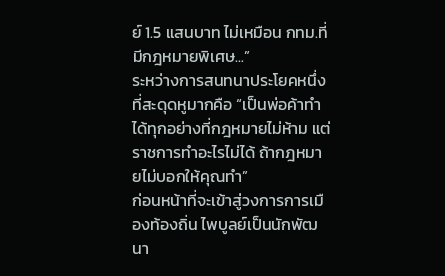ย์ 1.5 แสนบาท ไม่เหมือน กทม.ที่มีกฎหมายพิเศษ...”
ระหว่างการสนทนาประโยคหนึ่งที่สะดุดหูมากคือ “เป็นพ่อค้าทำได้ทุกอย่างที่กฎหมายไม่ห้าม แต่ราชการทำอะไรไม่ได้ ถ้ากฎหมายไม่บอกให้คุณทำ”
ก่อนหน้าที่จะเข้าสู่วงการการเมืองท้องถิ่น ไพบูลย์เป็นนักพัฒนา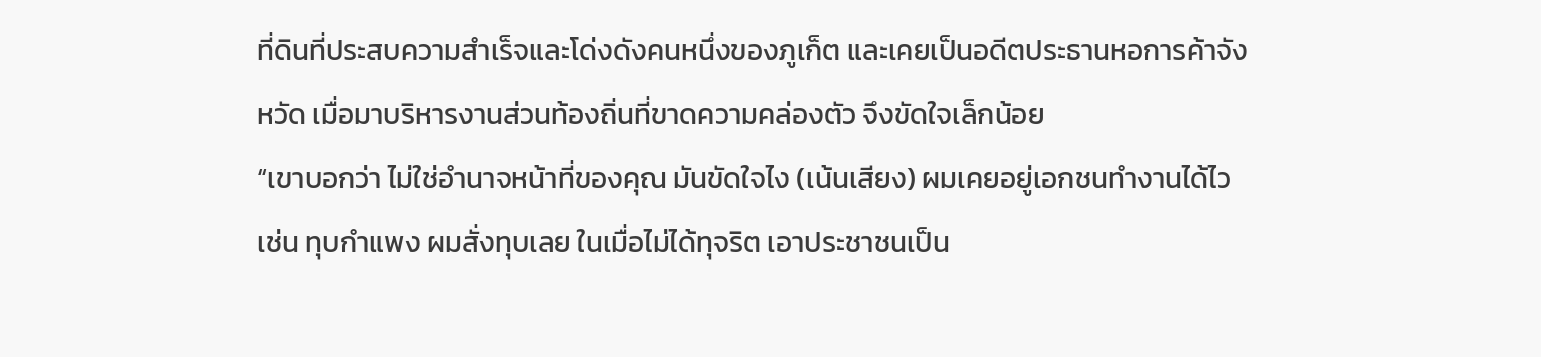ที่ดินที่ประสบความสำเร็จและโด่งดังคนหนึ่งของภูเก็ต และเคยเป็นอดีตประธานหอการค้าจังหวัด เมื่อมาบริหารงานส่วนท้องถิ่นที่ขาดความคล่องตัว จึงขัดใจเล็กน้อย
“เขาบอกว่า ไม่ใช่อำนาจหน้าที่ของคุณ มันขัดใจไง (เน้นเสียง) ผมเคยอยู่เอกชนทำงานได้ไว เช่น ทุบกำแพง ผมสั่งทุบเลย ในเมื่อไม่ได้ทุจริต เอาประชาชนเป็น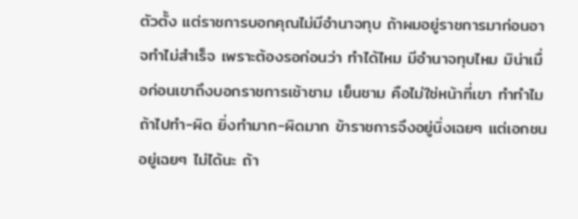ตัวตั้ง แต่ราชการบอกคุณไม่มีอำนาจทุบ ถ้าผมอยู่ราชการมาก่อนอาจทำไม่สำเร็จ เพราะต้องรอก่อนว่า ทำได้ไหม มีอำนาจทุบไหม มิน่าเมื่อก่อนเขาถึงบอกราชการเช้าชาม เย็นชาม คือไม่ใช่หน้าที่เขา ทำทำไม ถ้าไปทำ-ผิด ยิ่งทำมาก-ผิดมาก ข้าราชการจึงอยู่นิ่งเฉยๆ แต่เอกชนอยู่เฉยๆ ไม่ได้นะ ถ้า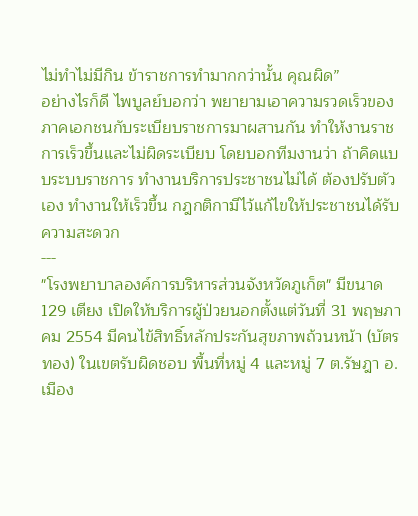ไม่ทำไม่มีกิน ข้าราชการทำมากกว่านั้น คุณผิด”
อย่างไรก็ดี ไพบูลย์บอกว่า พยายามเอาความรวดเร็วของภาคเอกชนกับระเบียบราชการมาผสานกัน ทำให้งานราชการเร็วขึ้นและไม่ผิดระเบียบ โดยบอกทีมงานว่า ถ้าคิดแบบระบบราชการ ทำงานบริการประชาชนไม่ได้ ต้องปรับตัวเอง ทำงานให้เร็วขึ้น กฎกติกามีไว้แก้ไขให้ประชาชนได้รับความสะดวก
---
"โรงพยาบาลองค์การบริหารส่วนจังหวัดภูเก็ต" มีขนาด 129 เตียง เปิดให้บริการผู้ป่วยนอกตั้งแต่วันที่ 31 พฤษภาคม 2554 มีคนไข้สิทธิ์หลักประกันสุขภาพถ้วนหน้า (บัตรทอง) ในเขตรับผิดชอบ พื้นที่หมู่ 4 และหมู่ 7 ต.รัษฎา อ.เมือง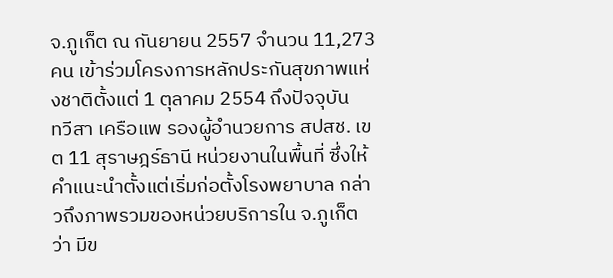จ.ภูเก็ต ณ กันยายน 2557 จำนวน 11,273 คน เข้าร่วมโครงการหลักประกันสุขภาพแห่งชาติตั้งแต่ 1 ตุลาคม 2554 ถึงปัจจุบัน
ทวีสา เครือแพ รองผู้อำนวยการ สปสช. เขต 11 สุราษฎร์ธานี หน่วยงานในพื้นที่ ซึ่งให้คำแนะนำตั้งแต่เริ่มก่อตั้งโรงพยาบาล กล่าวถึงภาพรวมของหน่วยบริการใน จ.ภูเก็ต ว่า มีข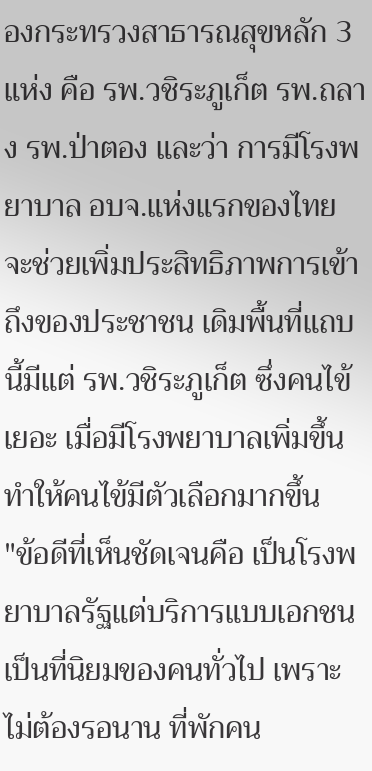องกระทรวงสาธารณสุขหลัก 3 แห่ง คือ รพ.วชิระภูเก็ต รพ.ถลาง รพ.ป่าตอง และว่า การมีโรงพยาบาล อบจ.แห่งแรกของไทย จะช่วยเพิ่มประสิทธิภาพการเข้าถึงของประชาชน เดิมพื้นที่แถบนี้มีแต่ รพ.วชิระภูเก็ต ซึ่งคนไข้เยอะ เมื่อมีโรงพยาบาลเพิ่มขึ้น ทำให้คนไข้มีตัวเลือกมากขึ้น
"ข้อดีที่เห็นชัดเจนคือ เป็นโรงพยาบาลรัฐแต่บริการแบบเอกชน เป็นที่นิยมของคนทั่วไป เพราะไม่ต้องรอนาน ที่พักคน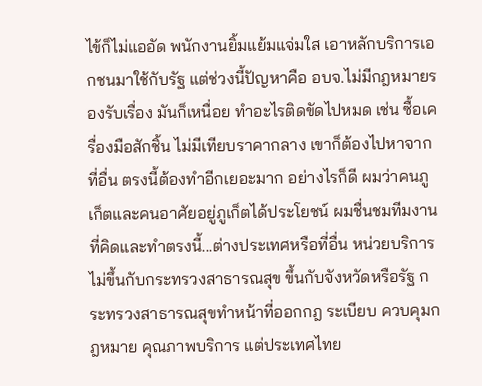ไข้ก็ไม่แออัด พนักงานยิ้มแย้มแจ่มใส เอาหลักบริการเอกชนมาใช้กับรัฐ แต่ช่วงนี้ปัญหาคือ อบจ.ไม่มีกฎหมายรองรับเรื่อง มันก็เหนื่อย ทำอะไรติดขัดไปหมด เช่น ซื้อเครื่องมือสักชิ้น ไม่มีเทียบราคากลาง เขาก็ต้องไปหาจากที่อื่น ตรงนี้ต้องทำอีกเยอะมาก อย่างไรก็ดี ผมว่าคนภูเก็ตและคนอาศัยอยู่ภูเก็ตได้ประโยชน์ ผมชื่นชมทีมงานที่คิดและทำตรงนี้...ต่างประเทศหรือที่อื่น หน่วยบริการไม่ขึ้นกับกระทรวงสาธารณสุข ขึ้นกับจังหวัดหรือรัฐ กระทรวงสาธารณสุขทำหน้าที่ออกกฎ ระเบียบ ควบคุมกฎหมาย คุณภาพบริการ แต่ประเทศไทย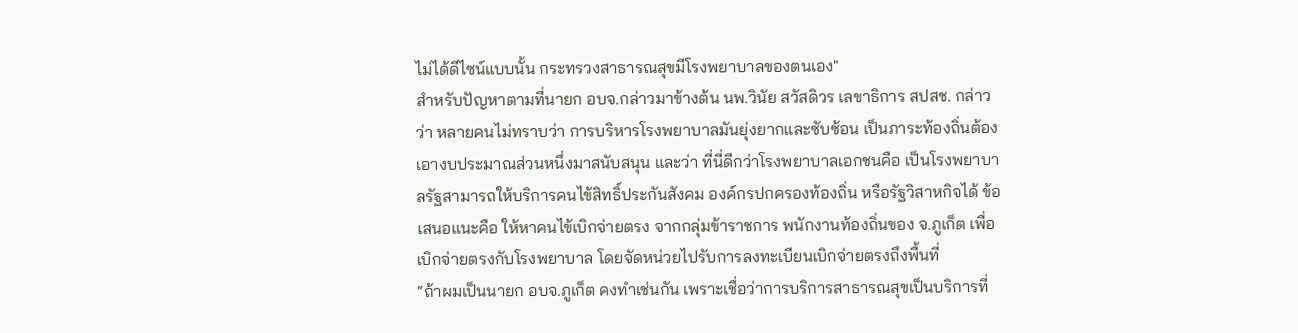ไม่ได้ดีไซน์แบบนั้น กระทรวงสาธารณสุขมีโรงพยาบาลของตนเอง"
สำหรับปัญหาตามที่นายก อบจ.กล่าวมาข้างต้น นพ.วินัย สวัสดิวร เลขาธิการ สปสช. กล่าวว่า หลายคนไม่ทราบว่า การบริหารโรงพยาบาลมันยุ่งยากและซับซ้อน เป็นภาระท้องถิ่นต้องเอางบประมาณส่วนหนึ่งมาสนับสนุน และว่า ที่นี่ดีกว่าโรงพยาบาลเอกชนคือ เป็นโรงพยาบาลรัฐสามารถให้บริการคนไข้สิทธิ์ประกันสังคม องค์กรปกครองท้องถิ่น หรือรัฐวิสาหกิจได้ ข้อเสนอแนะคือ ให้หาคนไข้เบิกจ่ายตรง จากกลุ่มข้าราชการ พนักงานท้องถิ่นของ จ.ภูเก็ต เพื่อเบิกจ่ายตรงกับโรงพยาบาล โดยจัดหน่วยไปรับการลงทะเบียนเบิกจ่ายตรงถึงพื้นที่
“ถ้าผมเป็นนายก อบจ.ภูเก็ต คงทำเช่นกัน เพราะเชื่อว่าการบริการสาธารณสุขเป็นบริการที่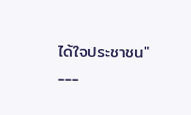ได้ใจประชาชน"
---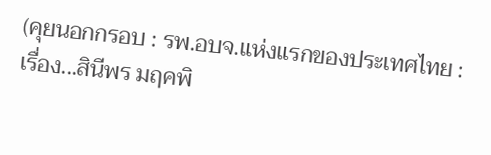(คุยนอกกรอบ : รพ.อบจ.แห่งแรกของประเทศไทย : เรื่อง...สินีพร มฤคพิ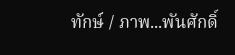ทักษ์ / ภาพ...พันศักดิ์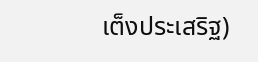เต็งประเสริฐ)